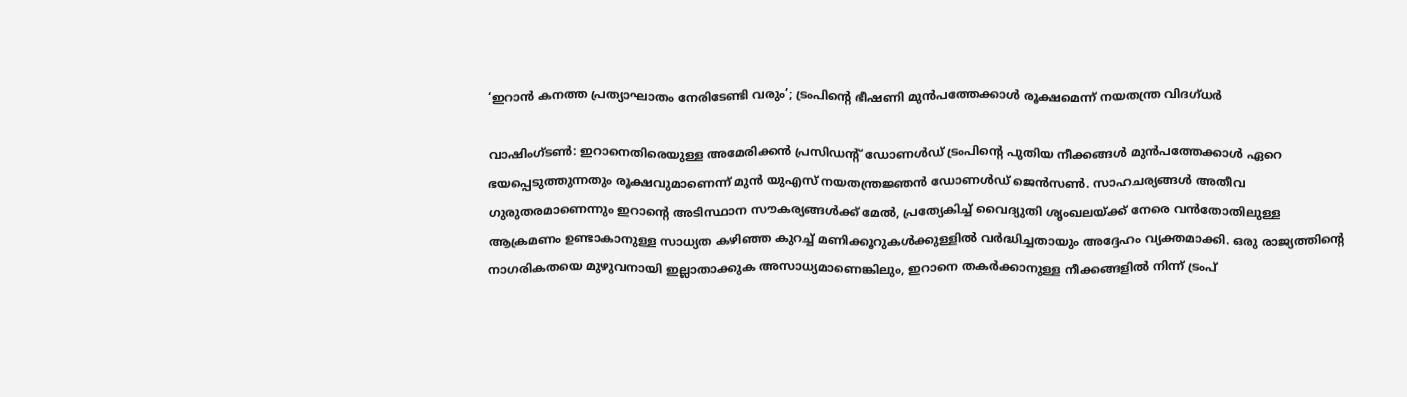‘ഇറാൻ കനത്ത പ്രത്യാഘാതം നേരിടേണ്ടി വരും’; ട്രംപിന്‍റെ ഭീഷണി മുൻപത്തേക്കാൾ രൂക്ഷമെന്ന് നയതന്ത്ര വിദഗ്ധർ

വാഷിംഗ്ടൺ: ഇറാനെതിരെയുള്ള അമേരിക്കൻ പ്രസിഡന്‍റ് ഡോണൾഡ് ട്രംപിന്‍റെ പുതിയ നീക്കങ്ങൾ മുൻപത്തേക്കാൾ ഏറെ ഭയപ്പെടുത്തുന്നതും രൂക്ഷവുമാണെന്ന് മുൻ യുഎസ് നയതന്ത്രജ്ഞൻ ഡോണൾഡ് ജെൻസൺ. സാഹചര്യങ്ങൾ അതീവ ഗുരുതരമാണെന്നും ഇറാന്റെ അടിസ്ഥാന സൗകര്യങ്ങൾക്ക് മേൽ, പ്രത്യേകിച്ച് വൈദ്യുതി ശൃംഖലയ്ക്ക് നേരെ വൻതോതിലുള്ള ആക്രമണം ഉണ്ടാകാനുള്ള സാധ്യത കഴിഞ്ഞ കുറച്ച് മണിക്കൂറുകൾക്കുള്ളിൽ വർദ്ധിച്ചതായും അദ്ദേഹം വ്യക്തമാക്കി. ഒരു രാജ്യത്തിന്റെ നാഗരികതയെ മുഴുവനായി ഇല്ലാതാക്കുക അസാധ്യമാണെങ്കിലും, ഇറാനെ തകർക്കാനുള്ള നീക്കങ്ങളിൽ നിന്ന് ട്രംപ്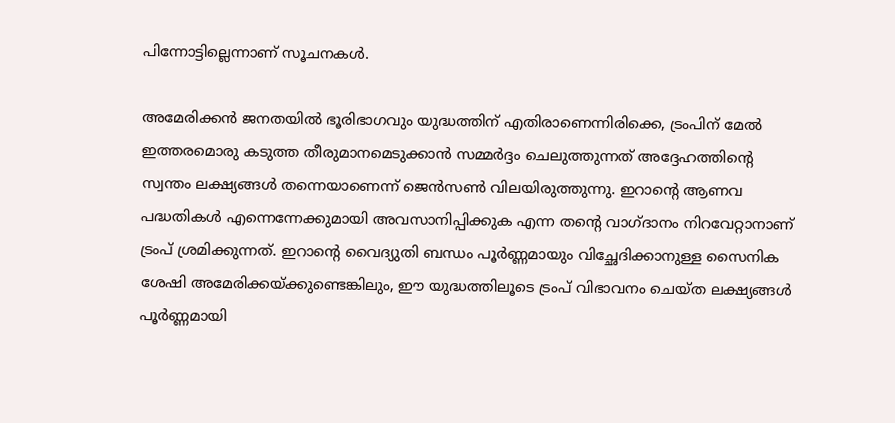പിന്നോട്ടില്ലെന്നാണ് സൂചനകൾ.

അമേരിക്കൻ ജനതയിൽ ഭൂരിഭാഗവും യുദ്ധത്തിന് എതിരാണെന്നിരിക്കെ, ട്രംപിന് മേൽ ഇത്തരമൊരു കടുത്ത തീരുമാനമെടുക്കാൻ സമ്മർദ്ദം ചെലുത്തുന്നത് അദ്ദേഹത്തിന്റെ സ്വന്തം ലക്ഷ്യങ്ങൾ തന്നെയാണെന്ന് ജെൻസൺ വിലയിരുത്തുന്നു. ഇറാന്റെ ആണവ പദ്ധതികൾ എന്നെന്നേക്കുമായി അവസാനിപ്പിക്കുക എന്ന തന്റെ വാഗ്ദാനം നിറവേറ്റാനാണ് ട്രംപ് ശ്രമിക്കുന്നത്. ഇറാന്റെ വൈദ്യുതി ബന്ധം പൂർണ്ണമായും വിച്ഛേദിക്കാനുള്ള സൈനിക ശേഷി അമേരിക്കയ്ക്കുണ്ടെങ്കിലും, ഈ യുദ്ധത്തിലൂടെ ട്രംപ് വിഭാവനം ചെയ്ത ലക്ഷ്യങ്ങൾ പൂർണ്ണമായി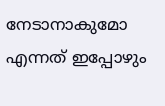നേടാനാകുമോ എന്നത് ഇപ്പോഴും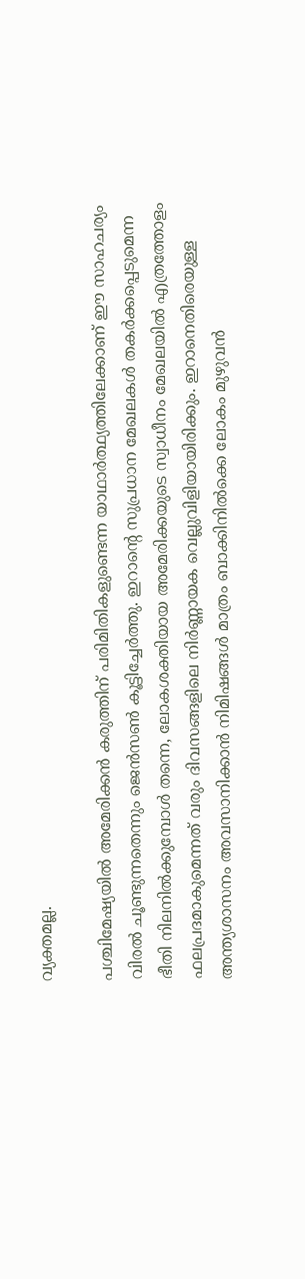വ്യക്തമല്ല.

പശ്ചിമേഷ്യയിൽ അമേരിക്കൻ കരുത്തിന് പരിമിതികളുണ്ടെന്ന യാഥാർത്ഥ്യത്തിലേക്കാണ് ഈ സാഹചര്യം വിരൽ ചൂണ്ടുന്നതെന്നും ജെൻസൺ കൂട്ടിച്ചേർത്തു. ഇറാന്റെ സുപ്രധാന മേഖലകൾ തകർക്കപ്പെടുമെന്ന ഭീതി നിലനിൽക്കുമ്പോൾ തന്നെ, ലോകശക്തിയായ അമേരിക്കയുടെ സ്വാധീനം മേഖലയിൽ എത്രത്തോളം ഫലപ്രദമാകുമെന്നത് വരും ദിവസങ്ങളിലെ നിർണ്ണായക വെല്ലുവിളിയായിരിക്കും. ഇറാനെതിരെയുള്ള അന്ത്യശാസനം അവസാനിക്കാൻ നിമിഷങ്ങൾ മാത്രം ബാക്കിനിൽക്കെ ലോകം മുഴുവൻ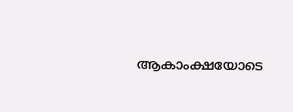ആകാംക്ഷയോടെ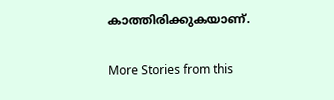കാത്തിരിക്കുകയാണ്.

More Stories from this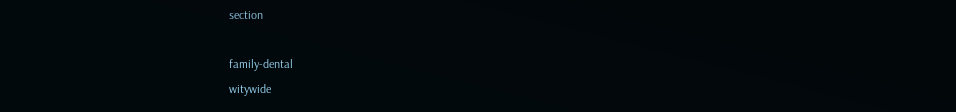section

family-dental
witywide